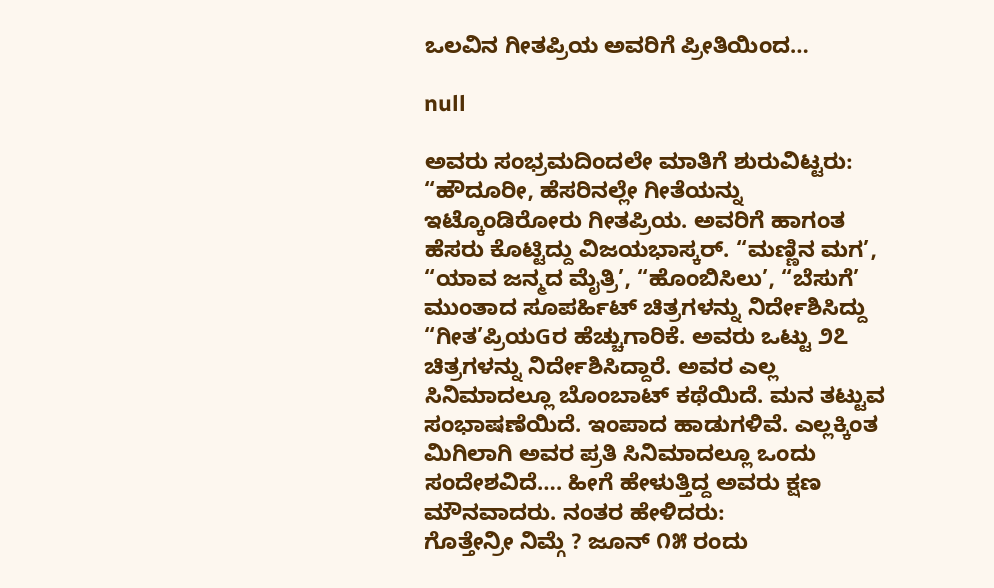ಒಲವಿನ ಗೀತಪ್ರಿಯ ಅವರಿಗೆ ಪ್ರೀತಿಯಿಂದ…

null

ಅವರು ಸಂಭ್ರಮದಿಂದಲೇ ಮಾತಿಗೆ ಶುರುವಿಟ್ಟರು: “ಹೌದೂರೀ, ಹೆಸರಿನಲ್ಲೇ ಗೀತೆಯನ್ನು ಇಟ್ಕೊಂಡಿರೋರು ಗೀತಪ್ರಿಯ. ಅವರಿಗೆ ಹಾಗಂತ ಹೆಸರು ಕೊಟ್ಟಿದ್ದು ವಿಜಯಭಾಸ್ಕರ್. “ಮಣ್ಣಿನ ಮಗ’, “ಯಾವ ಜನ್ಮದ ಮೈತ್ರಿ’, “ಹೊಂಬಿಸಿಲು’, “ಬೆಸುಗೆ’ ಮುಂತಾದ ಸೂಪರ್ಹಿಟ್ ಚಿತ್ರಗಳನ್ನು ನಿರ್ದೇಶಿಸಿದ್ದು “ಗೀತ’ಪ್ರಿಯGರ ಹೆಚ್ಚುಗಾರಿಕೆ. ಅವರು ಒಟ್ಟು ೨೭ ಚಿತ್ರಗಳನ್ನು ನಿರ್ದೇಶಿಸಿದ್ದಾರೆ. ಅವರ ಎಲ್ಲ ಸಿನಿಮಾದಲ್ಲೂ ಬೊಂಬಾಟ್ ಕಥೆಯಿದೆ. ಮನ ತಟ್ಟುವ ಸಂಭಾಷಣೆಯಿದೆ. ಇಂಪಾದ ಹಾಡುಗಳಿವೆ. ಎಲ್ಲಕ್ಕಿಂತ ಮಿಗಿಲಾಗಿ ಅವರ ಪ್ರತಿ ಸಿನಿಮಾದಲ್ಲೂ ಒಂದು ಸಂದೇಶವಿದೆ…. ಹೀಗೆ ಹೇಳುತ್ತಿದ್ದ ಅವರು ಕ್ಷಣ ಮೌನವಾದರು. ನಂತರ ಹೇಳಿದರು:
ಗೊತ್ತೇನ್ರೀ ನಿಮ್ಗೆ ? ಜೂನ್ ೧೫ ರಂದು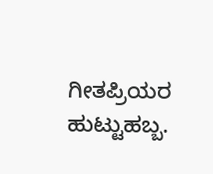ಗೀತಪ್ರಿಯರ ಹುಟ್ಟುಹಬ್ಬ.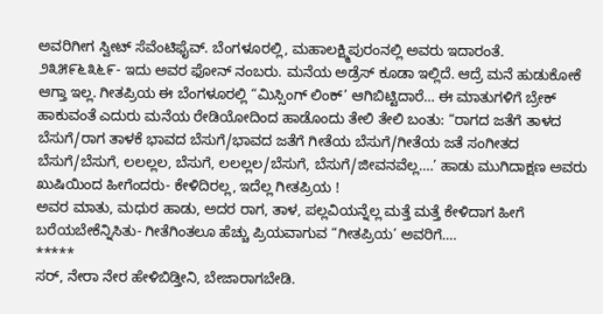ಅವರಿಗೀಗ ಸ್ವೀಟ್ ಸೆವೆಂಟಿಫೈವ್. ಬೆಂಗಳೂರಲ್ಲಿ, ಮಹಾಲಕ್ಷ್ಮಿಪುರಂನಲ್ಲಿ ಅವರು ಇದಾರಂತೆ. ೨೩೫೯೬೩೬೯- ಇದು ಅವರ ಫೋನ್ ನಂಬರು. ಮನೆಯ ಅಡ್ರೆಸ್ ಕೂಡಾ ಇಲ್ಲಿದೆ. ಆದ್ರೆ ಮನೆ ಹುಡುಕೋಕೆ ಆಗ್ತಾ ಇಲ್ಲ. ಗೀತಪ್ರಿಯ ಈ ಬೆಂಗಳೂರಲ್ಲಿ “ಮಿಸ್ಸಿಂಗ್ ಲಿಂಕ್’ ಆಗಿಬಿಟ್ಟಿದಾರೆ… ಈ ಮಾತುಗಳಿಗೆ ಬ್ರೇಕ್ ಹಾಕುವಂತೆ ಎದುರು ಮನೆಯ ರೇಡಿಯೋದಿಂದ ಹಾಡೊಂದು ತೇಲಿ ತೇಲಿ ಬಂತು: “ರಾಗದ ಜತೆಗೆ ತಾಳದ ಬೆಸುಗೆ/ರಾಗ ತಾಳಕೆ ಭಾವದ ಬೆಸುಗೆ/ಭಾವದ ಜತೆಗೆ ಗೀತೆಯ ಬೆಸುಗೆ/ಗೀತೆಯ ಜತೆ ಸಂಗೀತದ ಬೆಸುಗೆ/ಬೆಸುಗೆ, ಲಲಲ್ಲಲ, ಬೆಸುಗೆ, ಲಲಲ್ಲಲ/ಬೆಸುಗೆ, ಬೆಸುಗೆ/ಜೀವನವೆಲ್ಲ….’ ಹಾಡು ಮುಗಿದಾಕ್ಷಣ ಅವರು ಖುಷಿಯಿಂದ ಹೀಗೆಂದರು- ಕೇಳಿದಿರಲ್ಲ, ಇದೆಲ್ಲ ಗೀತಪ್ರಿಯ !
ಅವರ ಮಾತು, ಮಧುರ ಹಾಡು, ಅದರ ರಾಗ, ತಾಳ, ಪಲ್ಲವಿಯನ್ನೆಲ್ಲ ಮತ್ತೆ ಮತ್ತೆ ಕೇಳಿದಾಗ ಹೀಗೆ ಬರೆಯಬೇಕೆನ್ನಿಸಿತು- ಗೀತೆಗಿಂತಲೂ ಹೆಚ್ಚು ಪ್ರಿಯವಾಗುವ “ಗೀತಪ್ರಿಯ’ ಅವರಿಗೆ….
*****
ಸರ್, ನೇರಾ ನೇರ ಹೇಳಿಬಿಡ್ತೀನಿ, ಬೇಜಾರಾಗಬೇಡಿ.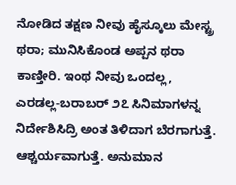ನೋಡಿದ ತಕ್ಷಣ ನೀವು ಹೈಸ್ಕೂಲು ಮೇಸ್ಟ್ರ ಥರಾ; ಮುನಿಸಿಕೊಂಡ ಅಪ್ಪನ ಥರಾ ಕಾಣ್ತೀರಿ. ಇಂಥ ನೀವು ಒಂದಲ್ಲ, ಎರಡಲ್ಲ-ಬರಾಬರ್ ೨೭ ಸಿನಿಮಾಗಳನ್ನ ನಿರ್ದೇಶಿಸಿದ್ರಿ ಅಂತ ತಿಳಿದಾಗ ಬೆರಗಾಗುತ್ತೆ. ಆಶ್ಚರ್ಯವಾಗುತ್ತೆ. ಅನುಮಾನ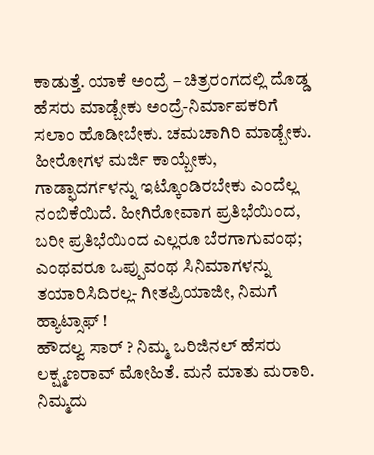ಕಾಡುತ್ತೆ. ಯಾಕೆ ಅಂದ್ರೆ – ಚಿತ್ರರಂಗದಲ್ಲಿ ದೊಡ್ಡ ಹೆಸರು ಮಾಡ್ಬೇಕು ಅಂದ್ರೆ-ನಿರ್ಮಾಪಕರಿಗೆ ಸಲಾಂ ಹೊಡೀಬೇಕು. ಚಮಚಾಗಿರಿ ಮಾಡ್ಬೇಕು. ಹೀರೋಗಳ ಮರ್ಜಿ ಕಾಯ್ಬೇಕು, ಗಾಡ್ಫಾದರ್ಗಳನ್ನು ಇಟ್ಕೊಂಡಿರಬೇಕು ಎಂದೆಲ್ಲ ನಂಬಿಕೆಯಿದೆ. ಹೀಗಿರೋವಾಗ ಪ್ರತಿಭೆಯಿಂದ, ಬರೀ ಪ್ರತಿಭೆಯಿಂದ ಎಲ್ಲರೂ ಬೆರಗಾಗುವಂಥ; ಎಂಥವರೂ ಒಪ್ಪುವಂಥ ಸಿನಿಮಾಗಳನ್ನು ತಯಾರಿಸಿದಿರಲ್ಲ- ಗೀತಪ್ರಿಯಾಜೀ, ನಿಮಗೆ ಹ್ಯಾಟ್ಸಾಫ್ !
ಹೌದಲ್ವ ಸಾರ್ ? ನಿಮ್ಮ ಒರಿಜಿನಲ್ ಹೆಸರು ಲಕ್ಷ್ಮಣರಾವ್ ಮೋಹಿತೆ. ಮನೆ ಮಾತು ಮರಾಠಿ. ನಿಮ್ಮದು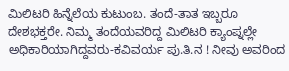ಮಿಲಿಟರಿ ಹಿನ್ನೆಲೆಯ ಕುಟುಂಬ. ತಂದೆ-ತಾತ ಇಬ್ಬರೂ ದೇಶಭಕ್ತರೇ. ನಿಮ್ಮ ತಂದೆಯವರಿದ್ದ ಮಿಲಿಟರಿ ಕ್ಯಾಂಪ್ನಲ್ಲೇ ಅಧಿಕಾರಿಯಾಗಿದ್ದವರು-ಕವಿವರ್ಯ ಪು.ತಿ.ನ ! ನೀವು ಅವರಿಂದ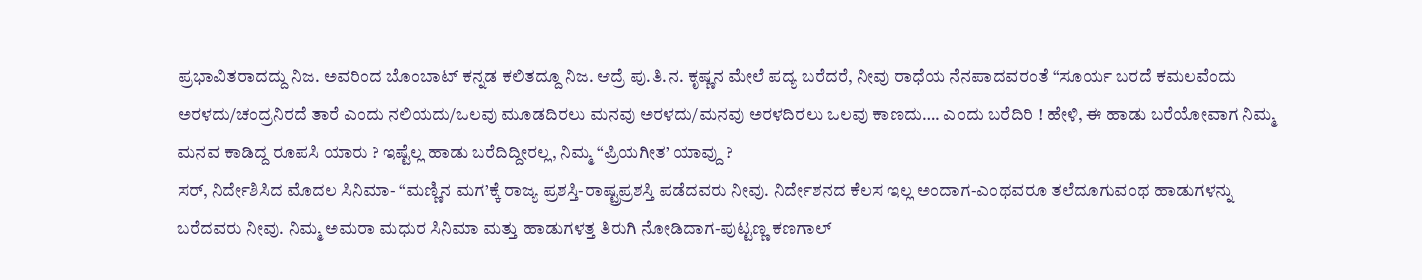ಪ್ರಭಾವಿತರಾದದ್ದು ನಿಜ. ಅವರಿಂದ ಬೊಂಬಾಟ್ ಕನ್ನಡ ಕಲಿತದ್ದೂ ನಿಜ. ಆದ್ರೆ ಪು.ತಿ.ನ. ಕೃಷ್ಣನ ಮೇಲೆ ಪದ್ಯ ಬರೆದರೆ, ನೀವು ರಾಧೆಯ ನೆನಪಾದವರಂತೆ “ಸೂರ್ಯ ಬರದೆ ಕಮಲವೆಂದು ಅರಳದು/ಚಂದ್ರನಿರದೆ ತಾರೆ ಎಂದು ನಲಿಯದು/ಒಲವು ಮೂಡದಿರಲು ಮನವು ಅರಳದು/ಮನವು ಅರಳದಿರಲು ಒಲವು ಕಾಣದು…. ಎಂದು ಬರೆದಿರಿ ! ಹೇಳಿ, ಈ ಹಾಡು ಬರೆಯೋವಾಗ ನಿಮ್ಮ ಮನವ ಕಾಡಿದ್ದ ರೂಪಸಿ ಯಾರು ? ಇಷ್ಟೆಲ್ಲ ಹಾಡು ಬರೆದಿದ್ದೀರಲ್ಲ, ನಿಮ್ಮ “ಪ್ರಿಯಗೀತ’ ಯಾವ್ದು ?
ಸರ್, ನಿರ್ದೇಶಿಸಿದ ಮೊದಲ ಸಿನಿಮಾ- “ಮಣ್ಣಿನ ಮಗ’ಕ್ಕೆ ರಾಜ್ಯ ಪ್ರಶಸ್ತಿ-ರಾಷ್ಟ್ರಪ್ರಶಸ್ತಿ ಪಡೆದವರು ನೀವು. ನಿರ್ದೇಶನದ ಕೆಲಸ ಇಲ್ಲ ಅಂದಾಗ-ಎಂಥವರೂ ತಲೆದೂಗುವಂಥ ಹಾಡುಗಳನ್ನು ಬರೆದವರು ನೀವು. ನಿಮ್ಮ ಅಮರಾ ಮಧುರ ಸಿನಿಮಾ ಮತ್ತು ಹಾಡುಗಳತ್ತ ತಿರುಗಿ ನೋಡಿದಾಗ-ಪುಟ್ಟಣ್ಣ ಕಣಗಾಲ್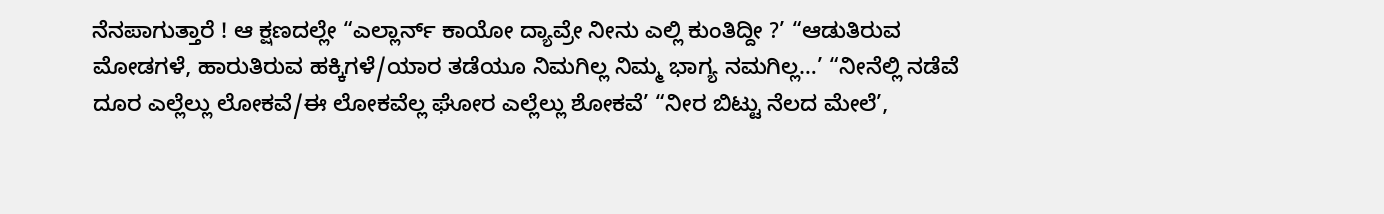ನೆನಪಾಗುತ್ತಾರೆ ! ಆ ಕ್ಷಣದಲ್ಲೇ “ಎಲ್ಲಾರ್ನ್ ಕಾಯೋ ದ್ಯಾವ್ರೇ ನೀನು ಎಲ್ಲಿ ಕುಂತಿದ್ದೀ ?’ “ಆಡುತಿರುವ ಮೋಡಗಳೆ, ಹಾರುತಿರುವ ಹಕ್ಕಿಗಳೆ/ಯಾರ ತಡೆಯೂ ನಿಮಗಿಲ್ಲ ನಿಮ್ಮ ಭಾಗ್ಯ ನಮಗಿಲ್ಲ…’ “ನೀನೆಲ್ಲಿ ನಡೆವೆ ದೂರ ಎಲ್ಲೆಲ್ಲು ಲೋಕವೆ/ಈ ಲೋಕವೆಲ್ಲ ಘೋರ ಎಲ್ಲೆಲ್ಲು ಶೋಕವೆ’ “ನೀರ ಬಿಟ್ಟು ನೆಲದ ಮೇಲೆ’,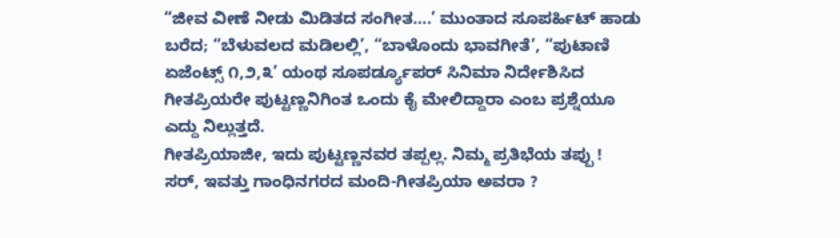“ಜೀವ ವೀಣೆ ನೀಡು ಮಿಡಿತದ ಸಂಗೀತ….’ ಮುಂತಾದ ಸೂಪರ್ಹಿಟ್ ಹಾಡು ಬರೆದ; “ಬೆಳುವಲದ ಮಡಿಲಲ್ಲಿ’, “ಬಾಳೊಂದು ಭಾವಗೀತೆ’, “ಪುಟಾಣಿ ಏಜೆಂಟ್ಸ್ ೧,೨,೩’ ಯಂಥ ಸೂಪರ್ಡ್ಯೂಪರ್ ಸಿನಿಮಾ ನಿರ್ದೇಶಿಸಿದ ಗೀತಪ್ರಿಯರೇ ಪುಟ್ಟಣ್ಣನಿಗಿಂತ ಒಂದು ಕೈ ಮೇಲಿದ್ದಾರಾ ಎಂಬ ಪ್ರಶ್ನೆಯೂ ಎದ್ದು ನಿಲ್ಲುತ್ತದೆ.
ಗೀತಪ್ರಿಯಾಜೀ, ಇದು ಪುಟ್ಟಣ್ಣನವರ ತಪ್ಪಲ್ಲ. ನಿಮ್ಮ ಪ್ರತಿಭೆಯ ತಪ್ಪು !
ಸರ್, ಇವತ್ತು ಗಾಂಧಿನಗರದ ಮಂದಿ-ಗೀತಪ್ರಿಯಾ ಅವರಾ ?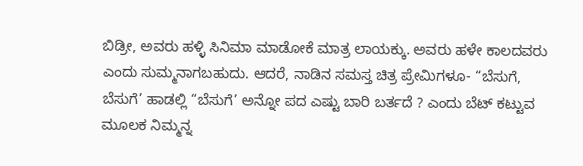ಬಿಡ್ರೀ, ಅವರು ಹಳ್ಳಿ ಸಿನಿಮಾ ಮಾಡೋಕೆ ಮಾತ್ರ ಲಾಯಕ್ಕು. ಅವರು ಹಳೇ ಕಾಲದವರು ಎಂದು ಸುಮ್ಮನಾಗಬಹುದು. ಆದರೆ, ನಾಡಿನ ಸಮಸ್ತ ಚಿತ್ರ ಪ್ರೇಮಿಗಳೂ- “ಬೆಸುಗೆ, ಬೆಸುಗೆ’ ಹಾಡಲ್ಲಿ “ಬೆಸುಗೆ’ ಅನ್ನೋ ಪದ ಎಷ್ಟು ಬಾರಿ ಬರ್ತದೆ ? ಎಂದು ಬೆಟ್ ಕಟ್ಟುವ ಮೂಲಕ ನಿಮ್ಮನ್ನ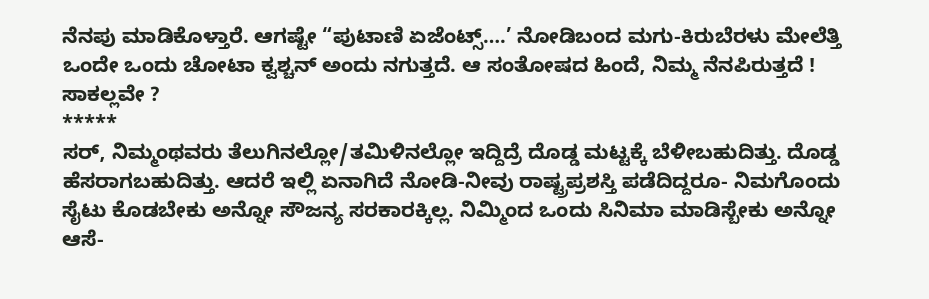ನೆನಪು ಮಾಡಿಕೊಳ್ತಾರೆ. ಆಗಷ್ಟೇ “ಪುಟಾಣಿ ಏಜೆಂಟ್ಸ್….’ ನೋಡಿಬಂದ ಮಗು-ಕಿರುಬೆರಳು ಮೇಲೆತ್ತಿ ಒಂದೇ ಒಂದು ಚೋಟಾ ಕ್ವಶ್ಚನ್ ಅಂದು ನಗುತ್ತದೆ. ಆ ಸಂತೋಷದ ಹಿಂದೆ, ನಿಮ್ಮ ನೆನಪಿರುತ್ತದೆ ! ಸಾಕಲ್ಲವೇ ?
*****
ಸರ್, ನಿಮ್ಮಂಥವರು ತೆಲುಗಿನಲ್ಲೋ/ತಮಿಳಿನಲ್ಲೋ ಇದ್ದಿದ್ರೆ ದೊಡ್ಡ ಮಟ್ಟಕ್ಕೆ ಬೆಳೀಬಹುದಿತ್ತು. ದೊಡ್ಡ ಹೆಸರಾಗಬಹುದಿತ್ತು. ಆದರೆ ಇಲ್ಲಿ ಏನಾಗಿದೆ ನೋಡಿ-ನೀವು ರಾಷ್ಟ್ರಪ್ರಶಸ್ತಿ ಪಡೆದಿದ್ದರೂ- ನಿಮಗೊಂದು ಸೈಟು ಕೊಡಬೇಕು ಅನ್ನೋ ಸೌಜನ್ಯ ಸರಕಾರಕ್ಕಿಲ್ಲ. ನಿಮ್ಮಿಂದ ಒಂದು ಸಿನಿಮಾ ಮಾಡಿಸ್ಬೇಕು ಅನ್ನೋ ಆಸೆ-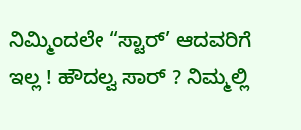ನಿಮ್ಮಿಂದಲೇ “ಸ್ಟಾರ್’ ಆದವರಿಗೆ ಇಲ್ಲ ! ಹೌದಲ್ವ ಸಾರ್ ? ನಿಮ್ಮಲ್ಲಿ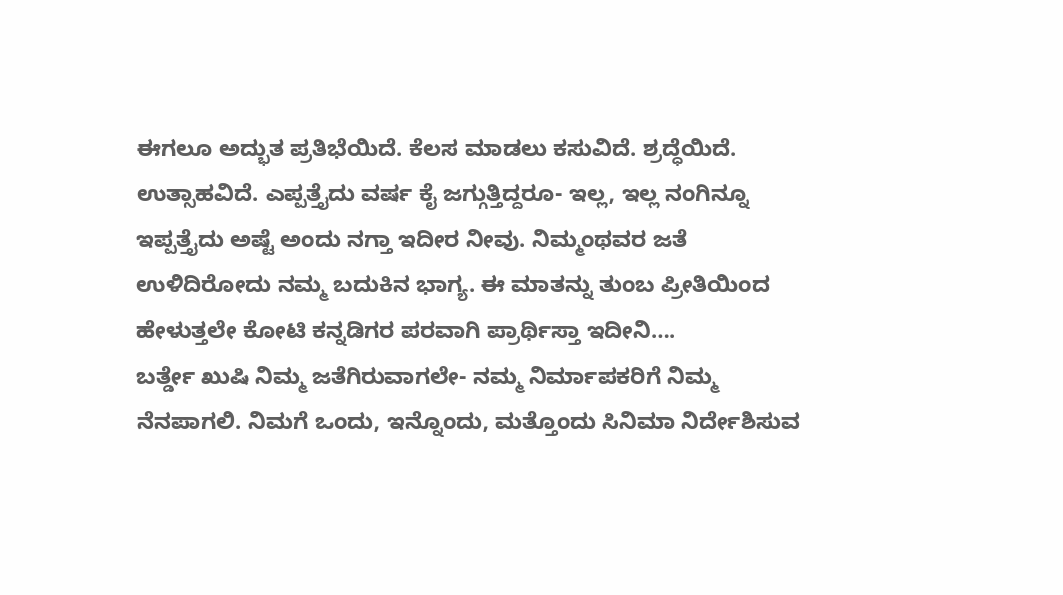ಈಗಲೂ ಅದ್ಭುತ ಪ್ರತಿಭೆಯಿದೆ. ಕೆಲಸ ಮಾಡಲು ಕಸುವಿದೆ. ಶ್ರದ್ಧೆಯಿದೆ. ಉತ್ಸಾಹವಿದೆ. ಎಪ್ಪತ್ತೈದು ವರ್ಷ ಕೈ ಜಗ್ಗುತ್ತಿದ್ದರೂ- ಇಲ್ಲ, ಇಲ್ಲ ನಂಗಿನ್ನೂ ಇಪ್ಪತ್ತೈದು ಅಷ್ಟೆ ಅಂದು ನಗ್ತಾ ಇದೀರ ನೀವು. ನಿಮ್ಮಂಥವರ ಜತೆ ಉಳಿದಿರೋದು ನಮ್ಮ ಬದುಕಿನ ಭಾಗ್ಯ. ಈ ಮಾತನ್ನು ತುಂಬ ಪ್ರೀತಿಯಿಂದ ಹೇಳುತ್ತಲೇ ಕೋಟಿ ಕನ್ನಡಿಗರ ಪರವಾಗಿ ಪ್ರಾರ್ಥಿಸ್ತಾ ಇದೀನಿ….
ಬರ್ತ್ಡೇ ಖುಷಿ ನಿಮ್ಮ ಜತೆಗಿರುವಾಗಲೇ- ನಮ್ಮ ನಿರ್ಮಾಪಕರಿಗೆ ನಿಮ್ಮ ನೆನಪಾಗಲಿ. ನಿಮಗೆ ಒಂದು, ಇನ್ನೊಂದು, ಮತ್ತೊಂದು ಸಿನಿಮಾ ನಿರ್ದೇಶಿಸುವ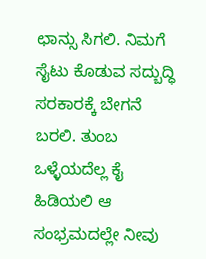ಛಾನ್ಸು ಸಿಗಲಿ. ನಿಮಗೆ ಸೈಟು ಕೊಡುವ ಸದ್ಬುದ್ಧಿ ಸರಕಾರಕ್ಕೆ ಬೇಗನೆ ಬರಲಿ. ತುಂಬ ಒಳ್ಳೆಯದೆಲ್ಲ ಕೈ ಹಿಡಿಯಲಿ ಆ ಸಂಭ್ರಮದಲ್ಲೇ ನೀವು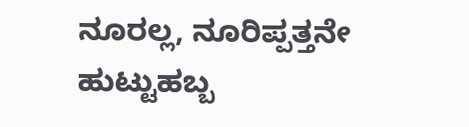ನೂರಲ್ಲ, ನೂರಿಪ್ಪತ್ತನೇ ಹುಟ್ಟುಹಬ್ಬ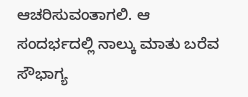ಆಚರಿಸುವಂತಾಗಲಿ. ಆ ಸಂದರ್ಭದಲ್ಲಿ ನಾಲ್ಕು ಮಾತು ಬರೆವ ಸೌಭಾಗ್ಯ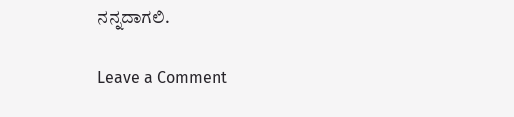ನನ್ನದಾಗಲಿ.

Leave a Comment